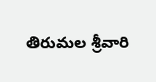తిరుమల శ్రీవారి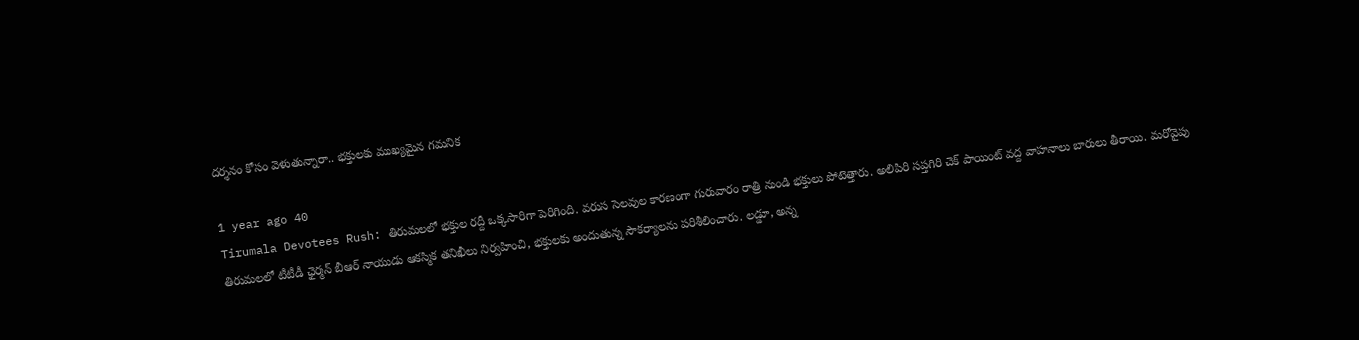దర్శనం కోసం వెళుతున్నారా.. భక్తులకు ముఖ్యమైన గమనిక

1 year ago 40
Tirumala Devotees Rush: తిరుమలలో భక్తుల రద్దీ ఒక్కసారిగా పెరిగింది. వరుస సెలవుల కారణంగా గురువారం రాత్రి నుండి భక్తులు పోటెత్తారు. అలిపిరి సప్తగిరి చెక్ పాయింట్ వద్ద వాహనాలు బారులు తీరాయి. మరోవైపు తిరుమలలో టీటీడీ ఛైర్మన్ బీఆర్ నాయుడు ఆకస్మిక తనిఖీలు నిర్వహించి, భక్తులకు అందుతున్న సౌకర్యాలను పరిశీలించారు. లడ్డూ, అన్న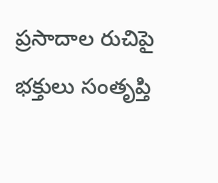ప్రసాదాల రుచిపై భక్తులు సంతృప్తి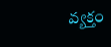వ్యక్తం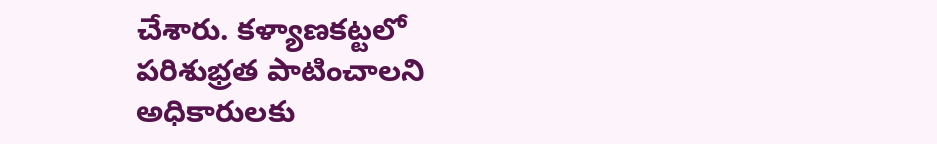చేశారు. కళ్యాణకట్టలో పరిశుభ్రత పాటించాలని అధికారులకు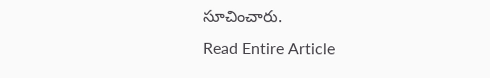సూచించారు.
Read Entire Article